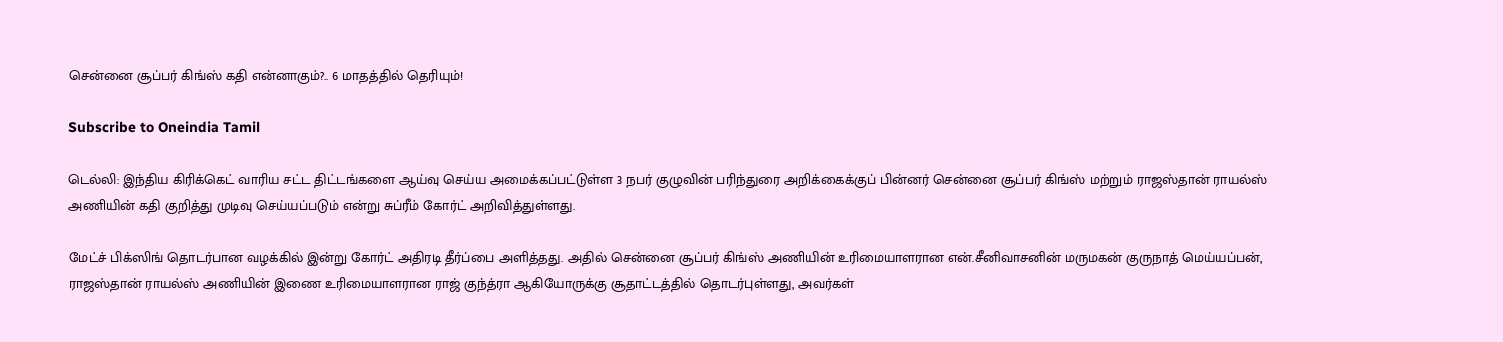சென்னை சூப்பர் கிங்ஸ் கதி என்னாகும்?.. 6 மாதத்தில் தெரியும்!

Subscribe to Oneindia Tamil

டெல்லி: இந்திய கிரிக்கெட் வாரிய சட்ட திட்டங்களை ஆய்வு செய்ய அமைக்கப்பட்டுள்ள 3 நபர் குழுவின் பரிந்துரை அறிக்கைக்குப் பின்னர் சென்னை சூப்பர் கிங்ஸ் மற்றும் ராஜஸ்தான் ராயல்ஸ் அணியின் கதி குறித்து முடிவு செய்யப்படும் என்று சுப்ரீம் கோர்ட் அறிவித்துள்ளது.

மேட்ச் பிக்ஸிங் தொடர்பான வழக்கில் இன்று கோர்ட் அதிரடி தீர்ப்பை அளித்தது. அதில் சென்னை சூப்பர் கிங்ஸ் அணியின் உரிமையாளரான என்.சீனிவாசனின் மருமகன் குருநாத் மெய்யப்பன், ராஜஸ்தான் ராயல்ஸ் அணியின் இணை உரிமையாளரான ராஜ் குந்த்ரா ஆகியோருக்கு சூதாட்டத்தில் தொடர்புள்ளது, அவர்கள்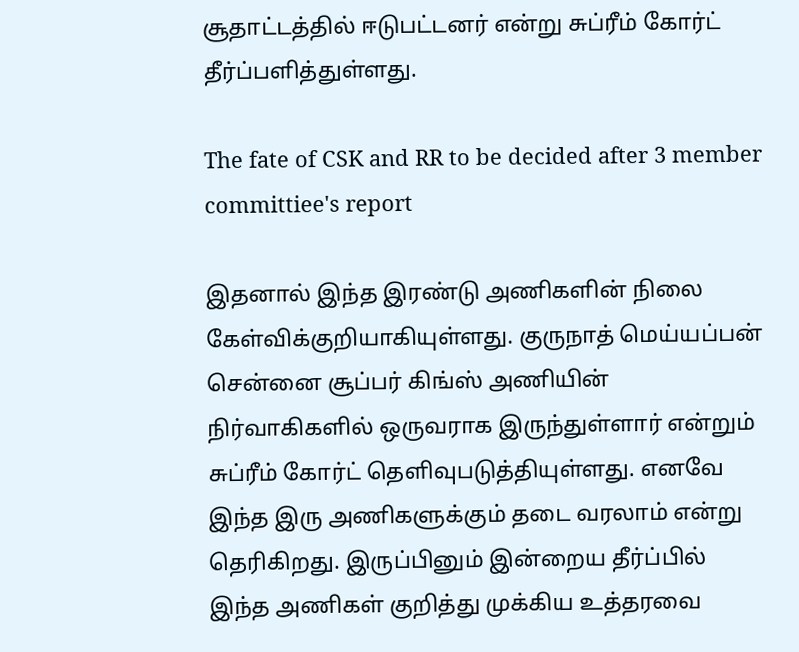சூதாட்டத்தில் ஈடுபட்டனர் என்று சுப்ரீம் கோர்ட் தீர்ப்பளித்துள்ளது.

The fate of CSK and RR to be decided after 3 member committiee's report

இதனால் இந்த இரண்டு அணிகளின் நிலை கேள்விக்குறியாகியுள்ளது. குருநாத் மெய்யப்பன் சென்னை சூப்பர் கிங்ஸ் அணியின் நிர்வாகிகளில் ஒருவராக இருந்துள்ளார் என்றும் சுப்ரீம் கோர்ட் தெளிவுபடுத்தியுள்ளது. எனவே இந்த இரு அணிகளுக்கும் தடை வரலாம் என்று தெரிகிறது. இருப்பினும் இன்றைய தீர்ப்பில் இந்த அணிகள் குறித்து முக்கிய உத்தரவை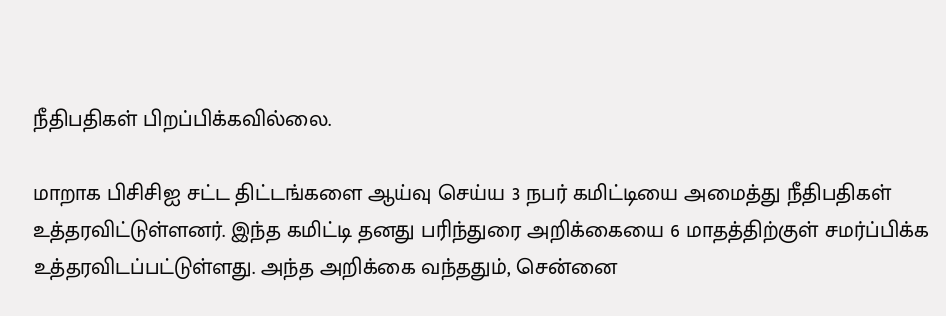நீதிபதிகள் பிறப்பிக்கவில்லை.

மாறாக பிசிசிஐ சட்ட திட்டங்களை ஆய்வு செய்ய 3 நபர் கமிட்டியை அமைத்து நீதிபதிகள் உத்தரவிட்டுள்ளனர். இந்த கமிட்டி தனது பரிந்துரை அறிக்கையை 6 மாதத்திற்குள் சமர்ப்பிக்க உத்தரவிடப்பட்டுள்ளது. அந்த அறிக்கை வந்ததும், சென்னை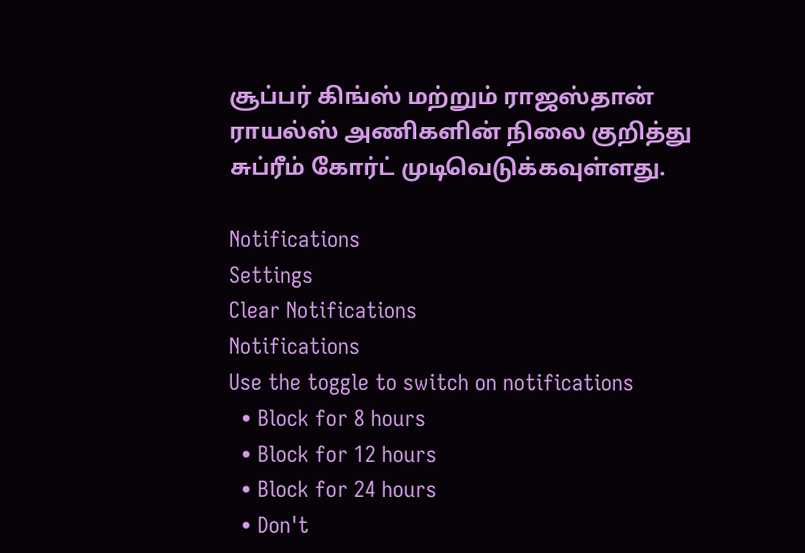சூப்பர் கிங்ஸ் மற்றும் ராஜஸ்தான் ராயல்ஸ் அணிகளின் நிலை குறித்து சுப்ரீம் கோர்ட் முடிவெடுக்கவுள்ளது.

Notifications
Settings
Clear Notifications
Notifications
Use the toggle to switch on notifications
  • Block for 8 hours
  • Block for 12 hours
  • Block for 24 hours
  • Don't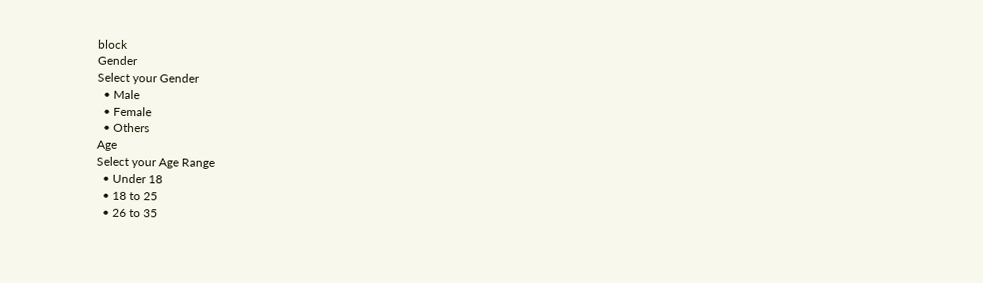block
Gender
Select your Gender
  • Male
  • Female
  • Others
Age
Select your Age Range
  • Under 18
  • 18 to 25
  • 26 to 35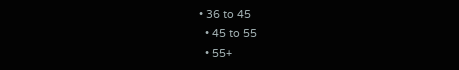• 36 to 45
  • 45 to 55
  • 55+